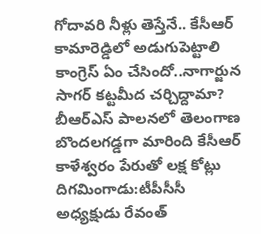గోదావరి నీళ్లు తెస్తేనే.. కేసీఆర్ కామారెడ్డిలో అడుగుపెట్టాలి
కాంగ్రెస్ ఏం చేసిందో..నాగార్జున సాగర్ కట్టమీద చర్చిద్దామా? బీఆర్ఎస్ పాలనలో తెలంగాణ బొందలగడ్డగా మారింది కేసీఆర్ కాళేశ్వరం పేరుతో లక్ష కోట్లు దిగమింగాడు:టీపీసీసీ అధ్యక్షుడు రేవంత్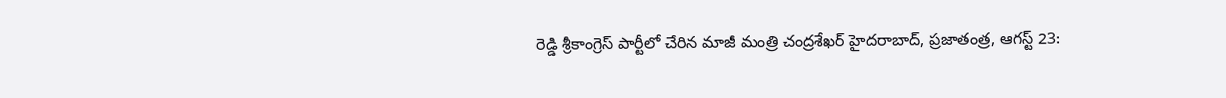రెడ్డి శ్రీకాంగ్రెస్ పార్టీలో చేరిన మాజీ మంత్రి చంద్రశేఖర్ హైదరాబాద్, ప్రజాతంత్ర, ఆగస్ట్ 23: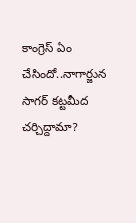కాంగ్రెస్ ఏం చేసిందో..నాగార్జున సాగర్ కట్టమీద చర్చిద్దామా?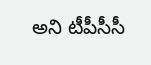అని టీపీసీసీ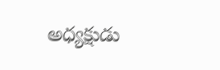అధ్యక్షుడు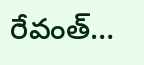రేవంత్…